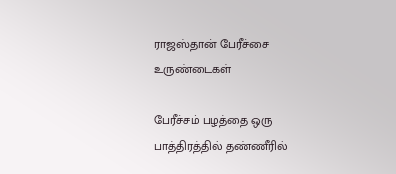ராஜஸ்தான் பேரீச்சை உருண்டைகள்

பேரீச்சம் பழத்தை ஒரு பாத்திரத்தில் தண்ணீரில்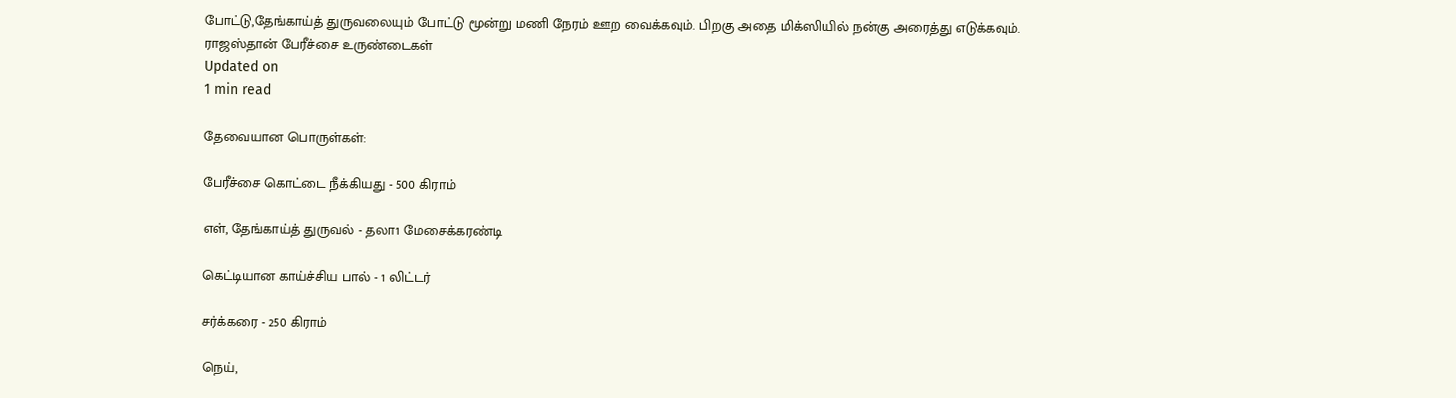போட்டு,தேங்காய்த் துருவலையும் போட்டு மூன்று மணி நேரம் ஊற வைக்கவும். பிறகு அதை மிக்ஸியில் நன்கு அரைத்து எடுக்கவும்.
ராஜஸ்தான் பேரீச்சை உருண்டைகள்
Updated on
1 min read

தேவையான பொருள்கள்:

பேரீச்சை கொட்டை நீக்கியது - 500 கிராம்

எள், தேங்காய்த் துருவல் - தலா1 மேசைக்கரண்டி

கெட்டியான காய்ச்சிய பால் - 1 லிட்டர்

சர்க்கரை - 250 கிராம்

நெய்,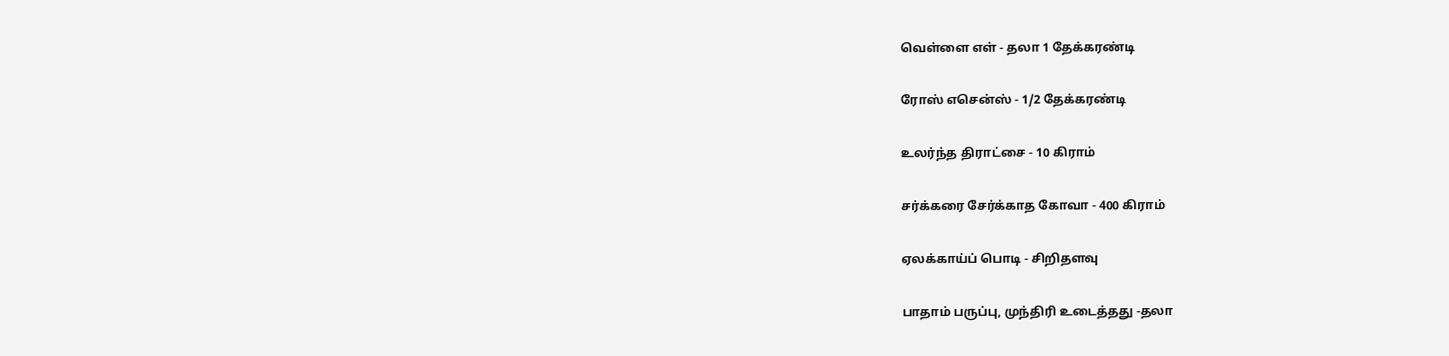வெள்ளை எள் - தலா 1 தேக்கரண்டி

ரோஸ் எசென்ஸ் - 1/2 தேக்கரண்டி

உலர்ந்த திராட்சை - 10 கிராம்

சர்க்கரை சேர்க்காத கோவா - 400 கிராம்

ஏலக்காய்ப் பொடி - சிறிதளவு

பாதாம் பருப்பு, முந்திரி உடைத்தது -தலா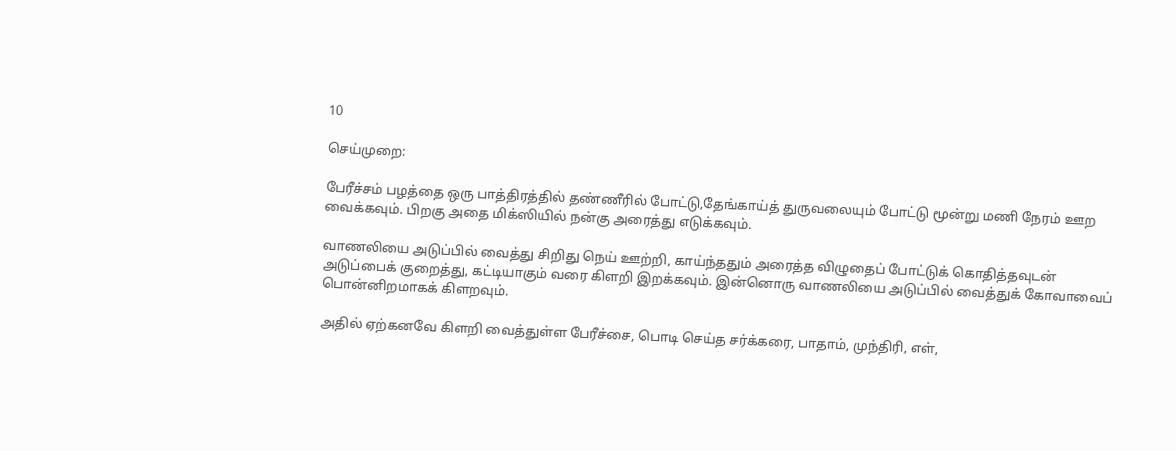10

செய்முறை:

பேரீச்சம் பழத்தை ஒரு பாத்திரத்தில் தண்ணீரில் போட்டு,தேங்காய்த் துருவலையும் போட்டு மூன்று மணி நேரம் ஊற வைக்கவும். பிறகு அதை மிக்ஸியில் நன்கு அரைத்து எடுக்கவும்.

வாணலியை அடுப்பில் வைத்து சிறிது நெய் ஊற்றி, காய்ந்ததும் அரைத்த விழுதைப் போட்டுக் கொதித்தவுடன் அடுப்பைக் குறைத்து, கட்டியாகும் வரை கிளறி இறக்கவும். இன்னொரு வாணலியை அடுப்பில் வைத்துக் கோவாவைப் பொன்னிறமாகக் கிளறவும்.

அதில் ஏற்கனவே கிளறி வைத்துள்ள பேரீச்சை, பொடி செய்த சர்க்கரை, பாதாம், முந்திரி, எள்,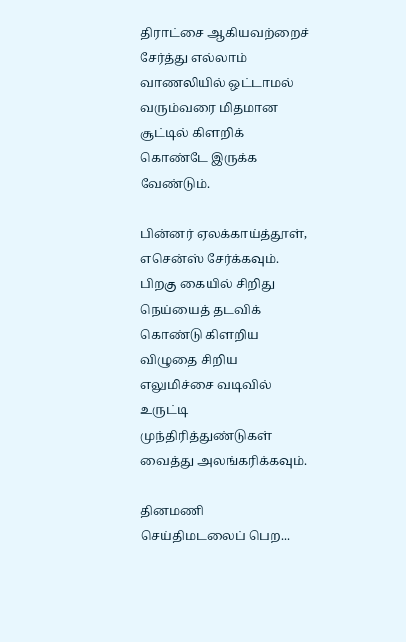திராட்சை ஆகியவற்றைச் சேர்த்து எல்லாம் வாணலியில் ஒட்டாமல் வரும்வரை மிதமான சூட்டில் கிளறிக் கொண்டே இருக்க வேண்டும்.

பின்னர் ஏலக்காய்த்தூள், எசென்ஸ் சேர்க்கவும். பிறகு கையில் சிறிது நெய்யைத் தடவிக் கொண்டு கிளறிய விழுதை சிறிய எலுமிச்சை வடிவில் உருட்டி முந்திரித்துண்டுகள் வைத்து அலங்கரிக்கவும்.

தினமணி செய்திமடலைப் பெற...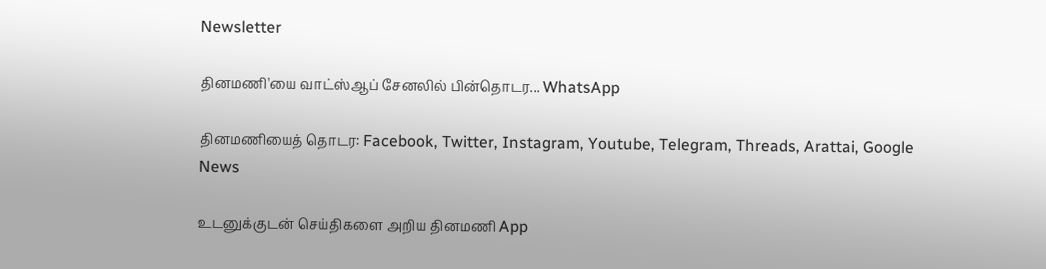Newsletter

தினமணி'யை வாட்ஸ்ஆப் சேனலில் பின்தொடர... WhatsApp

தினமணியைத் தொடர: Facebook, Twitter, Instagram, Youtube, Telegram, Threads, Arattai, Google News

உடனுக்குடன் செய்திகளை அறிய தினமணி App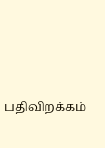பதிவிறக்கம்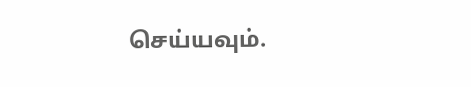செய்யவும்.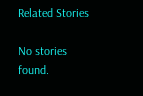Related Stories

No stories found.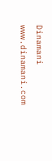Dinamani
www.dinamani.com